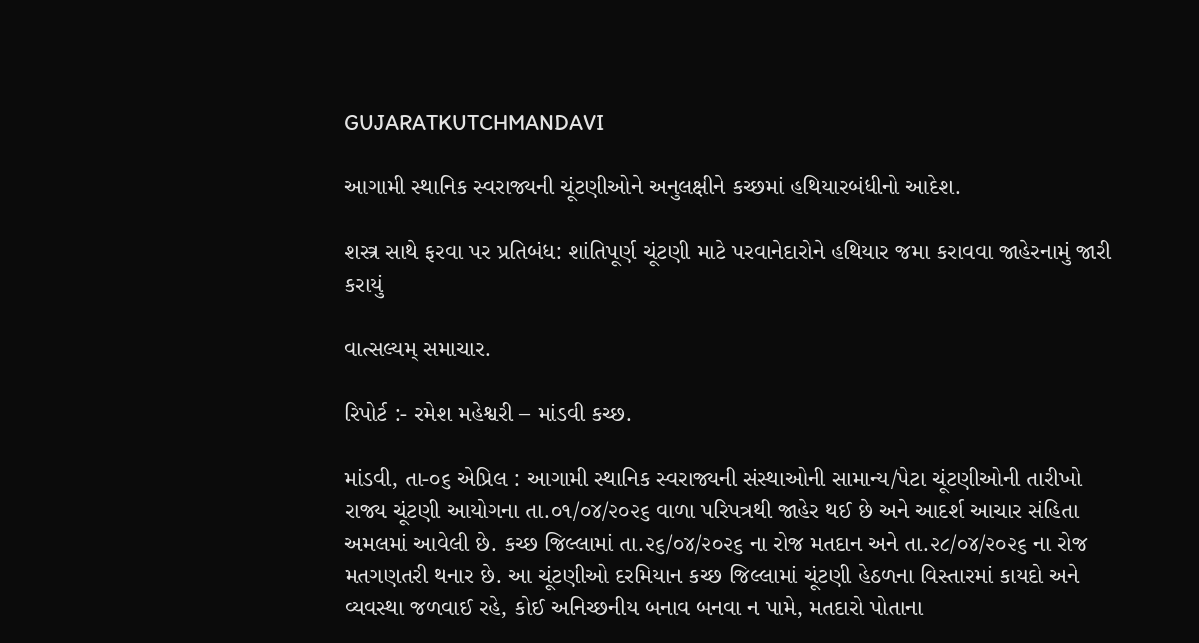GUJARATKUTCHMANDAVI

આગામી સ્થાનિક સ્વરાજ્યની ચૂંટણીઓને અનુલક્ષીને કચ્છમાં હથિયારબંધીનો આદેશ.

શસ્ત્ર સાથે ફરવા પર પ્રતિબંધ: શાંતિપૂર્ણ ચૂંટણી માટે પરવાનેદારોને હથિયાર જમા કરાવવા જાહેરનામું જારી કરાયું

વાત્સલ્યમ્ સમાચાર.

રિપોર્ટ :- રમેશ મહેશ્વરી – માંડવી કચ્છ.

માંડવી, તા-૦૬ એપ્રિલ : આગામી સ્થાનિક સ્વરાજ્યની સંસ્થાઓની સામાન્ય/પેટા ચૂંટણીઓની તારીખો રાજ્ય ચૂંટણી આયોગના તા.૦૧/૦૪/૨૦૨૬ વાળા પરિપત્રથી જાહેર થઈ છે અને આદર્શ આચાર સંહિતા અમલમાં આવેલી છે. કચ્છ જિલ્લામાં તા.૨૬/૦૪/૨૦૨૬ ના રોજ મતદાન અને તા.૨૮/૦૪/૨૦૨૬ ના રોજ મતગણતરી થનાર છે. આ ચૂંટણીઓ દરમિયાન કચ્છ જિલ્લામાં ચૂંટણી હેઠળના વિસ્તારમાં કાયદો અને વ્યવસ્થા જળવાઈ રહે, કોઈ અનિચ્છનીય બનાવ બનવા ન પામે, મતદારો પોતાના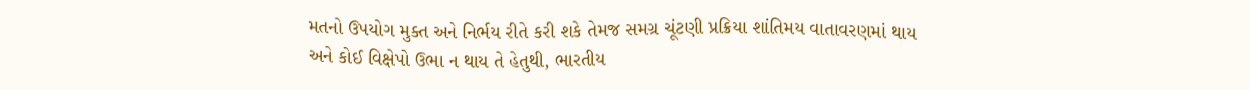મતનો ઉપયોગ મુક્ત અને નિર્ભય રીતે કરી શકે તેમજ સમગ્ર ચૂંટણી પ્રક્રિયા શાંતિમય વાતાવરણમાં થાય અને કોઈ વિક્ષેપો ઉભા ન થાય તે હેતુથી, ભારતીય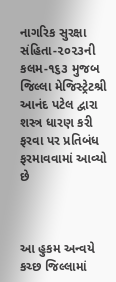નાગરિક સુરક્ષા સંહિતા-૨૦૨૩ની કલમ-૧૬૩ મુજબ જિલ્લા મેજિસ્ટ્રેટશ્રી આનંદ પટેલ દ્વારા શસ્ત્ર ધારણ કરી ફરવા પર પ્રતિબંધ ફરમાવવામાં આવ્યો છે



આ હુકમ અન્વયે કચ્છ જિલ્લામાં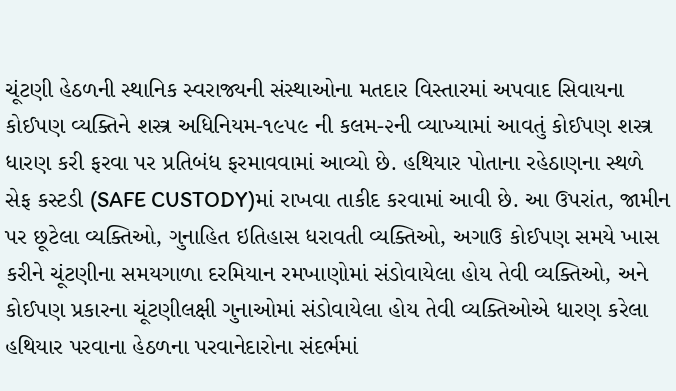ચૂંટણી હેઠળની સ્થાનિક સ્વરાજ્યની સંસ્થાઓના મતદાર વિસ્તારમાં અપવાદ સિવાયના કોઈપણ વ્યક્તિને શસ્ત્ર અધિનિયમ-૧૯૫૯ ની કલમ-૨ની વ્યાખ્યામાં આવતું કોઈપણ શસ્ત્ર ધારણ કરી ફરવા પર પ્રતિબંધ ફરમાવવામાં આવ્યો છે. હથિયાર પોતાના રહેઠાણના સ્થળે સેફ કસ્ટડી (SAFE CUSTODY)માં રાખવા તાકીદ કરવામાં આવી છે. આ ઉપરાંત, જામીન પર છૂટેલા વ્યક્તિઓ, ગુનાહિત ઇતિહાસ ધરાવતી વ્યક્તિઓ, અગાઉ કોઈપણ સમયે ખાસ કરીને ચૂંટણીના સમયગાળા દરમિયાન રમખાણોમાં સંડોવાયેલા હોય તેવી વ્યક્તિઓ, અને કોઈપણ પ્રકારના ચૂંટણીલક્ષી ગુનાઓમાં સંડોવાયેલા હોય તેવી વ્યક્તિઓએ ધારણ કરેલા હથિયાર પરવાના હેઠળના પરવાનેદારોના સંદર્ભમાં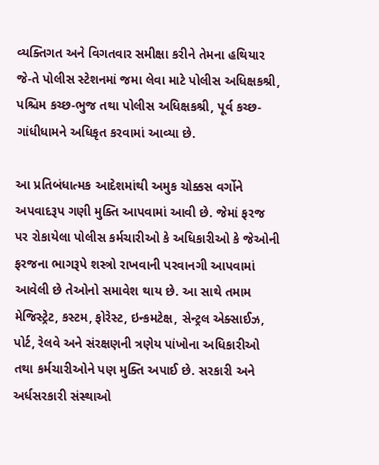વ્યક્તિગત અને વિગતવાર સમીક્ષા કરીને તેમના હથિયાર જે-તે પોલીસ સ્ટેશનમાં જમા લેવા માટે પોલીસ અધિક્ષકશ્રી, પશ્ચિમ કચ્છ-ભુજ તથા પોલીસ અધિક્ષકશ્રી, પૂર્વ કચ્છ-ગાંધીધામને અધિકૃત કરવામાં આવ્યા છે.

આ પ્રતિબંધાત્મક આદેશમાંથી અમુક ચોક્કસ વર્ગોને અપવાદરૂપ ગણી મુક્તિ આપવામાં આવી છે. જેમાં ફરજ પર રોકાયેલા પોલીસ કર્મચારીઓ કે અધિકારીઓ કે જેઓની ફરજના ભાગરૂપે શસ્ત્રો રાખવાની પરવાનગી આપવામાં આવેલી છે તેઓનો સમાવેશ થાય છે. આ સાથે તમામ મેજિસ્ટ્રેટ, કસ્ટમ, ફોરેસ્ટ, ઇન્કમટેક્ષ, સેન્ટ્રલ એક્સાઈઝ, પોર્ટ, રેલવે અને સંરક્ષણની ત્રણેય પાંખોના અધિકારીઓ તથા કર્મચારીઓને પણ મુક્તિ અપાઈ છે. સરકારી અને અર્ધસરકારી સંસ્થાઓ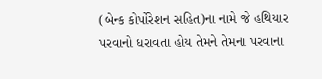(બેન્ક કોર્પોરેશન સહિત)ના નામે જે હથિયાર પરવાનો ધરાવતા હોય તેમને તેમના પરવાના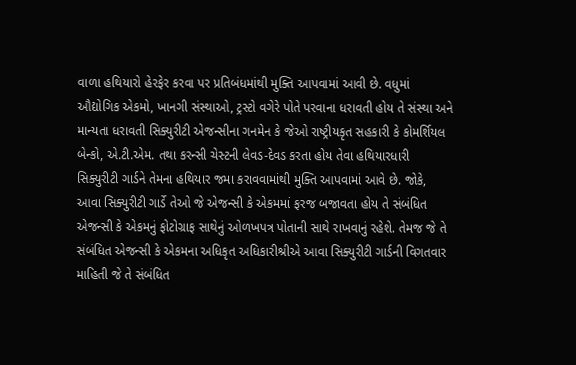વાળા હથિયારો હેરફેર કરવા પર પ્રતિબંધમાંથી મુક્તિ આપવામાં આવી છે. વધુમાં ઔદ્યોગિક એકમો, ખાનગી સંસ્થાઓ, ટ્રસ્ટો વગેરે પોતે પરવાના ધરાવતી હોય તે સંસ્થા અને માન્યતા ધરાવતી સિક્યુરીટી એજન્સીના ગનમેન કે જેઓ રાષ્ટ્રીયકૃત સહકારી કે કોમર્શિયલ બેન્કો, એ.ટી.એમ. તથા કરન્સી ચેસ્ટની લેવડ-દેવડ કરતા હોય તેવા હથિયારધારી સિક્યુરીટી ગાર્ડને તેમના હથિયાર જમા કરાવવામાંથી મુક્તિ આપવામાં આવે છે. જોકે, આવા સિક્યુરીટી ગાર્ડે તેઓ જે એજન્સી કે એકમમાં ફરજ બજાવતા હોય તે સંબંધિત એજન્સી કે એકમનું ફોટોગ્રાફ સાથેનું ઓળખપત્ર પોતાની સાથે રાખવાનું રહેશે. તેમજ જે તે સંબંધિત એજન્સી કે એકમના અધિકૃત અધિકારીશ્રીએ આવા સિક્યુરીટી ગાર્ડની વિગતવાર માહિતી જે તે સંબંધિત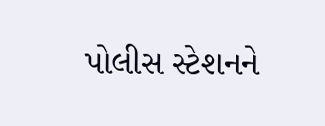પોલીસ સ્ટેશનને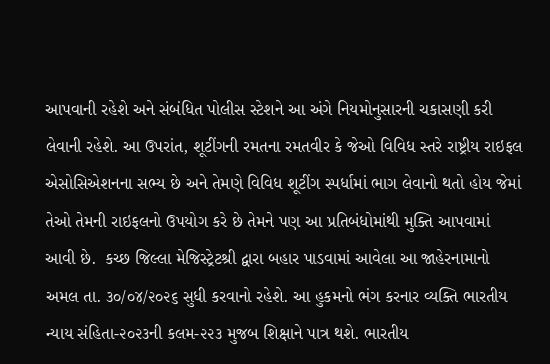આપવાની રહેશે અને સંબંધિત પોલીસ સ્ટેશને આ અંગે નિયમોનુસારની ચકાસણી કરી લેવાની રહેશે. આ ઉપરાંત, શૂટીંગની રમતના રમતવીર કે જેઓ વિવિધ સ્તરે રાષ્ટ્રીય રાઇફલ એસોસિએશનના સભ્ય છે અને તેમણે વિવિધ શૂટીંગ સ્પર્ધામાં ભાગ લેવાનો થતો હોય જેમાં તેઓ તેમની રાઇફલનો ઉપયોગ કરે છે તેમને પણ આ પ્રતિબંધોમાંથી મુક્તિ આપવામાં આવી છે.  કચ્છ જિલ્લા મેજિસ્ટ્રેટશ્રી દ્વારા બહાર પાડવામાં આવેલા આ જાહેરનામાનો અમલ તા. ૩૦/૦૪/૨૦૨૬ સુધી કરવાનો રહેશે. આ હુકમનો ભંગ કરનાર વ્યક્તિ ભારતીય ન્યાય સંહિતા-૨૦૨૩ની કલમ-૨૨૩ મુજબ શિક્ષાને પાત્ર થશે. ભારતીય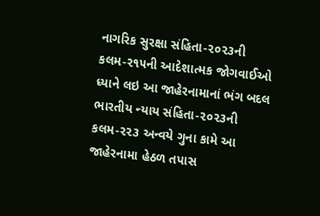નાગરિક સુરક્ષા સંહિતા-૨૦૨૩ની કલમ-૨૧૫ની આદેશાત્મક જોગવાઈઓ ધ્યાને લઇ આ જાહેરનામાનાં ભંગ બદલ ભારતીય ન્યાય સંહિતા-૨૦૨૩ની કલમ-૨૨૩ અન્વયે ગુના કામે આ જાહેરનામા હેઠળ તપાસ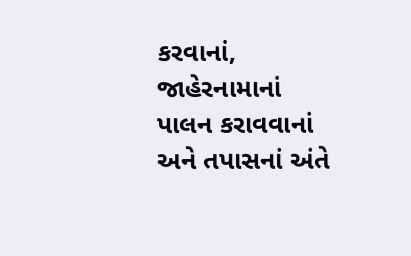કરવાનાં, જાહેરનામાનાં પાલન કરાવવાનાં અને તપાસનાં અંતે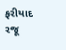ફરીયાદ રજૂ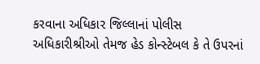કરવાના અધિકાર જિલ્લાનાં પોલીસ અધિકારીશ્રીઓ તેમજ હેડ કોન્સ્ટેબલ કે તે ઉપરનાં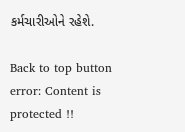કર્મચારીઓને રહેશે.

Back to top button
error: Content is protected !!